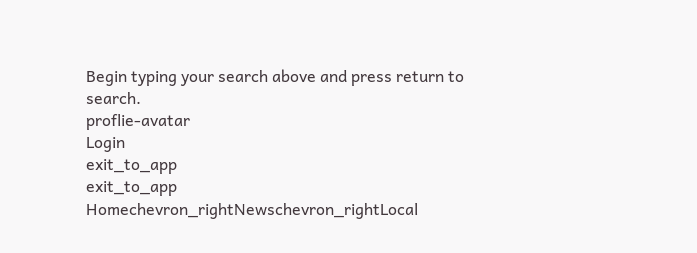Begin typing your search above and press return to search.
proflie-avatar
Login
exit_to_app
exit_to_app
Homechevron_rightNewschevron_rightLocal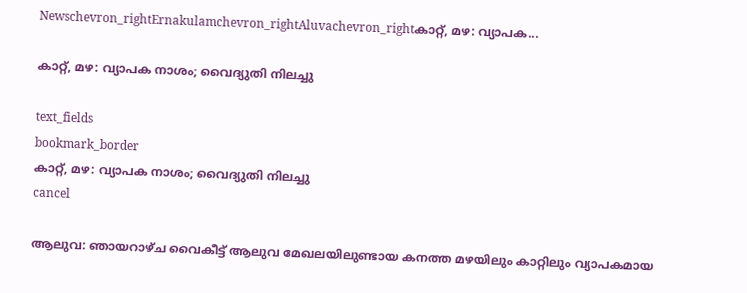Newschevron_rightErnakulamchevron_rightAluvachevron_rightകാറ്റ്, മഴ: വ്യാപക...

കാറ്റ്, മഴ: വ്യാപക നാശം; വൈദ്യുതി നിലച്ചു

text_fields
bookmark_border
കാറ്റ്, മഴ: വ്യാപക നാശം; വൈദ്യുതി നിലച്ചു
cancel

ആലുവ: ഞായറാഴ്ച വൈകീട്ട് ആലുവ മേഖലയിലുണ്ടായ കനത്ത മഴയിലും കാറ്റിലും വ്യാപകമായ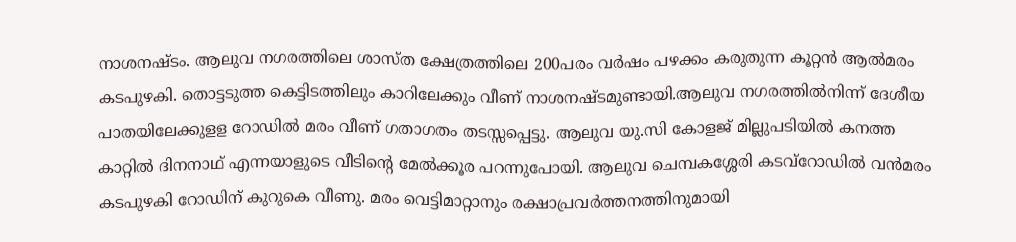നാശനഷ്ടം. ആലുവ നഗരത്തിലെ ശാസ്ത ക്ഷേത്രത്തിലെ 200പരം വർഷം പഴക്കം കരുതുന്ന കൂറ്റൻ ആൽമരം കടപുഴകി. തൊട്ടടുത്ത കെട്ടിടത്തിലും കാറിലേക്കും വീണ് നാശനഷ്ടമുണ്ടായി.ആലുവ നഗരത്തിൽനിന്ന് ദേശീയ പാതയിലേക്കുളള റോഡിൽ മരം വീണ് ഗതാഗതം തടസ്സപ്പെട്ടു. ആലുവ യു.സി കോളജ് മില്ലുപടിയിൽ കനത്ത കാറ്റിൽ ദിനനാഥ് എന്നയാളുടെ വീടിന്റെ മേൽക്കൂര പറന്നുപോയി. ആലുവ ചെമ്പകശ്ശേരി കടവ്റോഡിൽ വൻമരം കടപുഴകി റോഡിന് കുറുകെ വീണു. മരം വെട്ടിമാറ്റാനും രക്ഷാപ്രവർത്തനത്തിനുമായി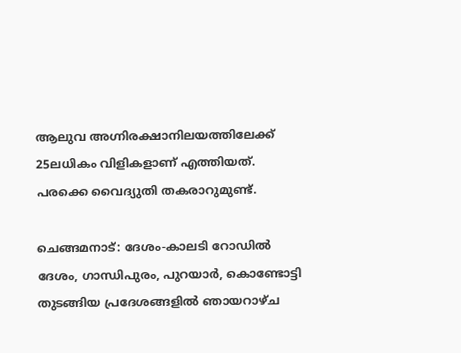ആലുവ അഗ്നിരക്ഷാനിലയത്തിലേക്ക് 25ലധികം വിളികളാണ് എത്തിയത്. പരക്കെ വൈദ്യുതി തകരാറുമുണ്ട്.

ചെങ്ങമനാട്: ദേശം-കാലടി റോഡിൽ ദേശം, ഗാന്ധിപുരം, പുറയാർ, കൊണ്ടോട്ടി തുടങ്ങിയ പ്രദേശങ്ങളിൽ ഞായറാഴ്ച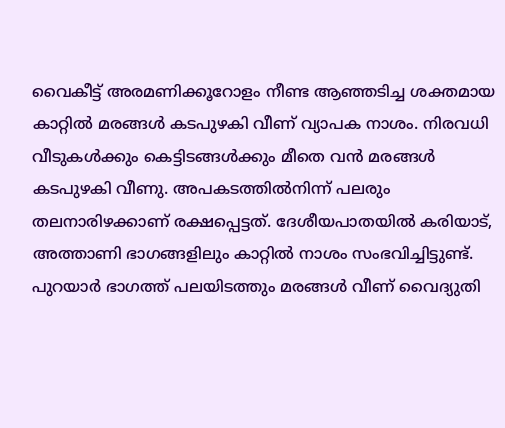വൈകീട്ട് അരമണിക്കൂറോളം നീണ്ട ആഞ്ഞടിച്ച ശക്തമായ കാറ്റിൽ മരങ്ങൾ കടപുഴകി വീണ് വ്യാപക നാശം. നിരവധി വീടുകൾക്കും കെട്ടിടങ്ങൾക്കും മീതെ വൻ മരങ്ങൾ കടപുഴകി വീണു. അപകടത്തിൽനിന്ന് പലരും തലനാരിഴക്കാണ് രക്ഷപ്പെട്ടത്. ദേശീയപാതയിൽ കരിയാട്, അത്താണി ഭാഗങ്ങളിലും കാറ്റിൽ നാശം സംഭവിച്ചിട്ടുണ്ട്. പുറയാർ ഭാഗത്ത് പലയിടത്തും മരങ്ങൾ വീണ് വൈദ്യുതി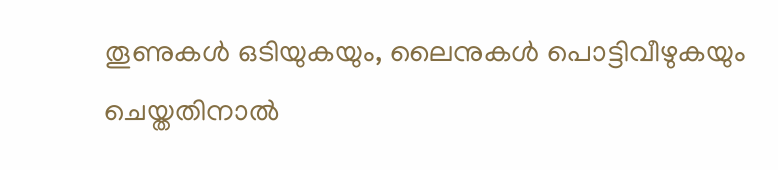തൂണുകൾ ഒടിയുകയും, ലൈനുകൾ പൊട്ടിവീഴുകയും ചെയ്തതിനാൽ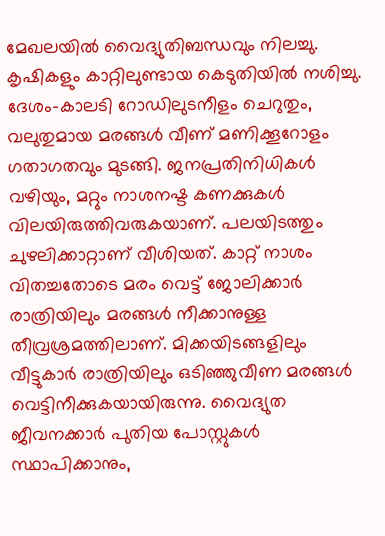മേഖലയിൽ വൈദ്യുതിബന്ധവും നിലച്ചു. കൃഷികളും കാറ്റിലുണ്ടായ കെടുതിയിൽ നശിച്ചു. ദേശം-കാലടി റോഡിലുടനീളം ചെറുതും, വലുതുമായ മരങ്ങൾ വീണ് മണിക്കൂറോളം ഗതാഗതവും മുടങ്ങി. ജനപ്രതിനിധികൾ വഴിയും, മറ്റും നാശനഷ്ട കണക്കുകൾ വിലയിരുത്തിവരുകയാണ്. പലയിടത്തും ചുഴലിക്കാറ്റാണ് വീശിയത്. കാറ്റ് നാശം വിതച്ചതോടെ മരം വെട്ട് ജോലിക്കാർ രാത്രിയിലും മരങ്ങൾ നീക്കാനുള്ള തീവ്രശ്രമത്തിലാണ്. മിക്കയിടങ്ങളിലും വീട്ടുകാർ രാത്രിയിലും ഒടിഞ്ഞുവീണ മരങ്ങൾ വെട്ടിനീക്കുകയായിരുന്നു. വൈദ്യുത ജീവനക്കാർ പുതിയ പോസ്റ്റുകൾ സ്ഥാപിക്കാനും,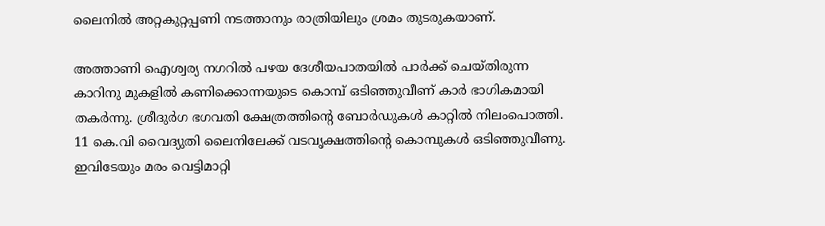ലൈനിൽ അറ്റകുറ്റപ്പണി നടത്താനും രാത്രിയിലും ശ്രമം തുടരുകയാണ്.

അത്താണി ഐശ്വര്യ നഗറിൽ പഴയ ദേശീയപാതയിൽ പാർക്ക് ചെയ്തിരുന്ന കാറിനു മുകളിൽ കണിക്കൊന്നയുടെ കൊമ്പ് ഒടിഞ്ഞുവീണ് കാർ ഭാഗികമായി തകർന്നു. ശ്രീദുർഗ ഭഗവതി ക്ഷേത്രത്തിന്റെ ബോർഡുകൾ കാറ്റിൽ നിലംപൊത്തി. 11 കെ.വി വൈദ്യുതി ലൈനിലേക്ക് വടവൃക്ഷത്തിന്റെ കൊമ്പുകൾ ഒടിഞ്ഞുവീണു. ഇവിടേയും മരം വെട്ടിമാറ്റി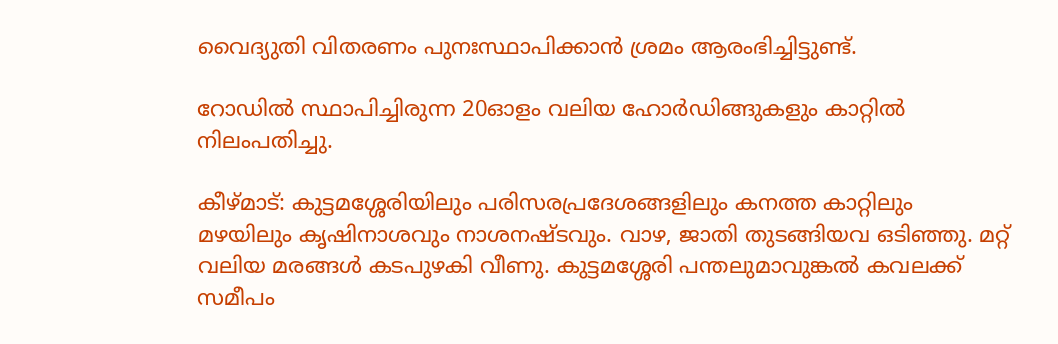വൈദ്യുതി വിതരണം പുനഃസ്ഥാപിക്കാൻ ശ്രമം ആരംഭിച്ചിട്ടുണ്ട്.

റോഡിൽ സ്ഥാപിച്ചിരുന്ന 20ഓളം വലിയ ഹോർഡിങ്ങുകളും കാറ്റിൽ നിലംപതിച്ചു.

കീഴ്മാട്: കുട്ടമശ്ശേരിയിലും പരിസരപ്രദേശങ്ങളിലും കനത്ത കാറ്റിലും മഴയിലും കൃഷിനാശവും നാശനഷ്ടവും. വാഴ, ജാതി തുടങ്ങിയവ ഒടിഞ്ഞു. മറ്റ് വലിയ മരങ്ങൾ കടപുഴകി വീണു. കുട്ടമശ്ശേരി പന്തലുമാവുങ്കൽ കവലക്ക് സമീപം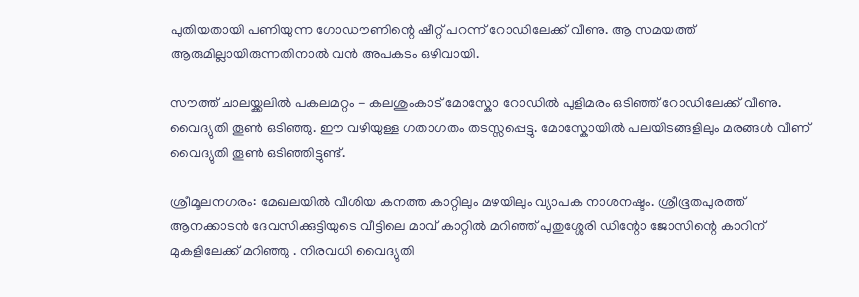പുതിയതായി പണിയുന്ന ഗോഡൗണിന്റെ ഷീറ്റ് പറന്ന് റോഡിലേക്ക് വീണു. ആ സമയത്ത് ആരുമില്ലായിരുന്നതിനാൽ വൻ അപകടം ഒഴിവായി.

സൗത്ത് ചാലയ്ക്കലിൽ പകലമറ്റം - കലശുംകാട് മോസ്കോ റോഡിൽ പുളിമരം ഒടിഞ്ഞ് റോഡിലേക്ക് വീണു. വൈദ്യുതി തൂൺ ഒടിഞ്ഞു. ഈ വഴിയുള്ള ഗതാഗതം തടസ്സപ്പെട്ടു. മോസ്കോയിൽ പലയിടങ്ങളിലും മരങ്ങൾ വീണ് വൈദ്യുതി തൂൺ ഒടിഞ്ഞിട്ടുണ്ട്.

ശ്രീമൂലനഗരം: മേഖലയിൽ വീശിയ കനത്ത കാറ്റിലും മഴയിലും വ്യാപക നാശനഷ്ടം. ശ്രീഭൂതപുരത്ത് ആനക്കാടൻ ദേവസിക്കുട്ടിയുടെ വീട്ടിലെ മാവ് കാറ്റിൽ മറിഞ്ഞ് പുതുശ്ശേരി ഡിന്റോ ജോസിന്റെ കാറിന് മുകളിലേക്ക് മറിഞ്ഞു . നിരവധി വൈദ്യുതി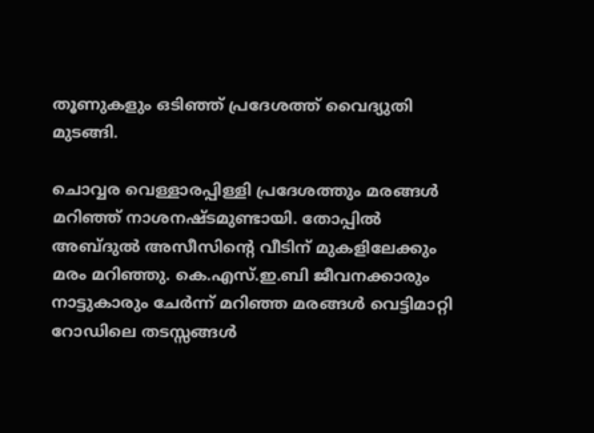തൂണുകളും ഒടിഞ്ഞ് പ്രദേശത്ത് വൈദ്യുതി മുടങ്ങി.

ചൊവ്വര വെള്ളാരപ്പിള്ളി പ്രദേശത്തും മരങ്ങൾ മറിഞ്ഞ് നാശനഷ്ടമുണ്ടായി. തോപ്പിൽ അബ്ദുൽ അസീസിന്റെ വീടിന് മുകളിലേക്കും മരം മറിഞ്ഞു. കെ.എസ്.ഇ.ബി ജീവനക്കാരും നാട്ടുകാരും ചേർന്ന് മറിഞ്ഞ മരങ്ങൾ വെട്ടിമാറ്റി റോഡിലെ തടസ്സങ്ങൾ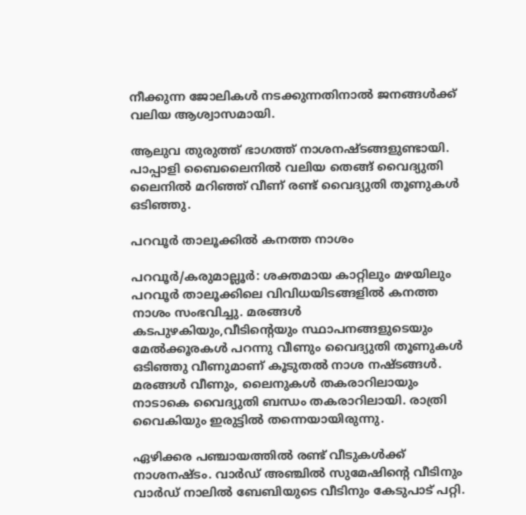നീക്കുന്ന ജോലികൾ നടക്കുന്നതിനാൽ ജനങ്ങൾക്ക് വലിയ ആശ്വാസമായി.

ആലുവ തുരുത്ത് ഭാഗത്ത് നാശനഷ്ടങ്ങളുണ്ടായി. പാപ്പാളി ബൈലൈനിൽ വലിയ തെങ്ങ് വൈദ്യുതി ലൈനിൽ മറിഞ്ഞ് വീണ് രണ്ട് വൈദ്യുതി തൂണുകൾ ഒടിഞ്ഞു.

പറവൂർ താലൂക്കിൽ കനത്ത നാശം

പറവൂർ/കരുമാല്ലൂർ: ശക്തമായ കാറ്റിലും മഴയിലും പറവൂർ താലൂക്കിലെ വിവിധയിടങ്ങളിൽ കനത്ത നാശം സംഭവിച്ചു. മരങ്ങൾ കടപുഴകിയും,വീടിന്റെയും സ്ഥാപനങ്ങളുടെയും മേൽക്കൂരകൾ പറന്നു വീണും വൈദ്യുതി തൂണുകൾ ഒടിഞ്ഞു വീണുമാണ് കൂടുതൽ നാശ നഷ്ടങ്ങൾ. മരങ്ങൾ വീണും, ലൈനുകൾ തകരാറിലായും നാടാകെ വൈദ്യുതി ബന്ധം തകരാറിലായി. രാത്രി വൈകിയും ഇരുട്ടിൽ തന്നെയായിരുന്നു.

ഏഴിക്കര പഞ്ചായത്തിൽ രണ്ട് വീടുകൾക്ക് നാശനഷ്ടം. വാർഡ് അഞ്ചിൽ സുമേഷിന്റെ വീടിനും വാർഡ് നാലിൽ ബേബിയുടെ വീടിനും കേടുപാട്‌ പറ്റി.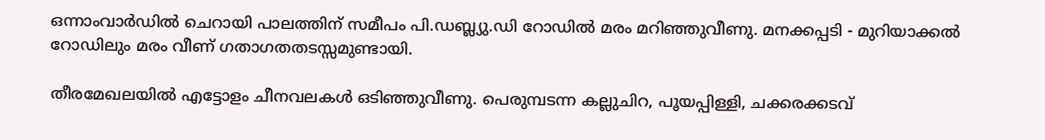ഒന്നാംവാർഡിൽ ചെറായി പാലത്തിന് സമീപം പി.ഡബ്ല്യു.ഡി റോഡിൽ മരം മറിഞ്ഞുവീണു. മനക്കപ്പടി - മുറിയാക്കൽ റോഡിലും മരം വീണ് ഗതാഗതതടസ്സമുണ്ടായി.

തീരമേഖലയിൽ എട്ടോളം ചീനവലകൾ ഒടിഞ്ഞുവീണു. പെരുമ്പടന്ന കല്ലുചിറ, പൂയപ്പിള്ളി, ചക്കരക്കടവ്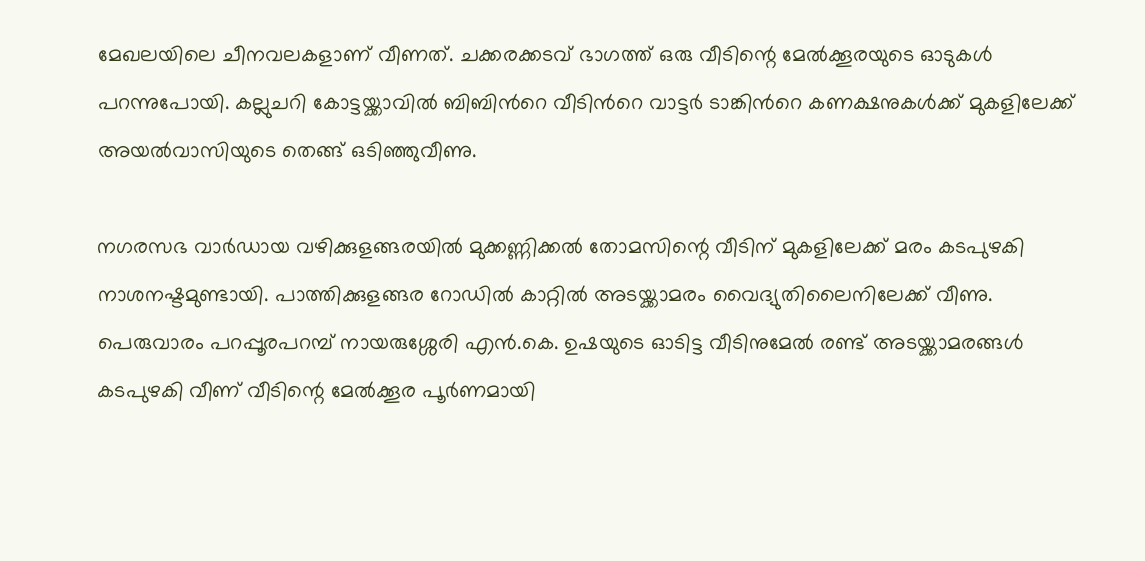മേഖലയിലെ ചീനവലകളാണ് വീണത്. ചക്കരക്കടവ് ഭാഗത്ത് ഒരു വീടിന്റെ മേൽക്കൂരയുടെ ഓടുകൾ പറന്നുപോയി. കല്ലുചറി കോട്ടയ്ക്കാവിൽ ബിബിന്‍റെ വീടിന്‍റെ വാട്ടർ ടാങ്കിന്‍റെ കണക്ഷനുകൾക്ക് മുകളിലേക്ക് അയൽവാസിയുടെ തെങ്ങ് ഒടിഞ്ഞുവീണു.

നഗരസഭ വാർഡായ വഴിക്കുളങ്ങരയിൽ മുക്കണ്ണിക്കൽ തോമസിന്റെ വീടിന് മുകളിലേക്ക് മരം കടപുഴകി നാശനഷ്ടമുണ്ടായി. പാത്തിക്കുളങ്ങര റോഡിൽ കാറ്റിൽ അടയ്ക്കാമരം വൈദ്യുതിലൈനിലേക്ക് വീണു. പെരുവാരം പറപ്പൂരപറമ്പ് നായരുശ്ശേരി എൻ.കെ. ഉഷയുടെ ഓടിട്ട വീടിനുമേൽ രണ്ട് അടയ്ക്കാമരങ്ങൾ കടപുഴകി വീണ് വീടിന്റെ മേൽക്കൂര പൂർണമായി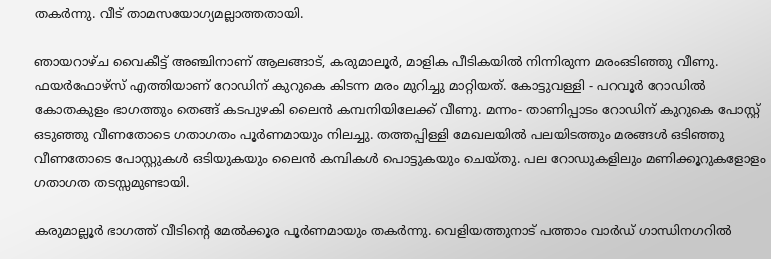തകർന്നു. വീട് താമസയോഗ്യമല്ലാത്തതായി.

ഞായറാഴ്ച വൈകീട്ട് അഞ്ചിനാണ് ആലങ്ങാട്, കരുമാലൂർ, മാളിക പീടികയിൽ നിന്നിരുന്ന മരംഒടിഞ്ഞു വീണു. ഫയർഫോഴ്സ് എത്തിയാണ് റോഡിന് കുറുകെ കിടന്ന മരം മുറിച്ചു മാറ്റിയത്. കോട്ടുവള്ളി - പറവൂർ റോഡിൽ കോതകുളം ഭാഗത്തും തെങ്ങ് കടപുഴകി ലൈൻ കമ്പനിയിലേക്ക് വീണു. മന്നം- താണിപ്പാടം റോഡിന് കുറുകെ പോസ്റ്റ് ഒടുഞ്ഞു വീണതോടെ ഗതാഗതം പൂർണമായും നിലച്ചു. തത്തപ്പിള്ളി മേഖലയിൽ പലയിടത്തും മരങ്ങൾ ഒടിഞ്ഞു വീണതോടെ പോസ്റ്റുകൾ ഒടിയുകയും ലൈൻ കമ്പികൾ പൊട്ടുകയും ചെയ്തു. പല റോഡുകളിലും മണിക്കൂറുകളോളം ഗതാഗത തടസ്സമുണ്ടായി.

കരുമാല്ലൂർ ഭാഗത്ത് വീടിന്റെ മേൽക്കൂര പൂർണമായും തകർന്നു. വെളിയത്തുനാട് പത്താം വാർഡ് ഗാന്ധിനഗറിൽ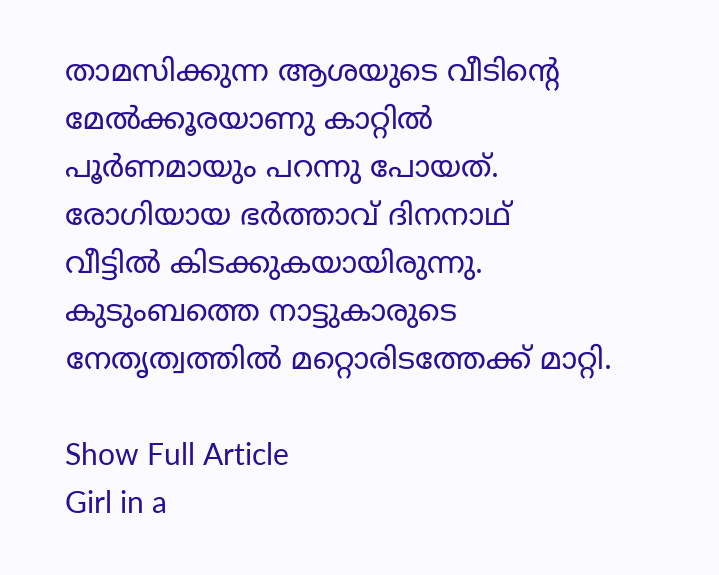താമസിക്കുന്ന ആശയുടെ വീടിന്റെ മേൽക്കൂരയാണു കാറ്റിൽ പൂർണമായും പറന്നു പോയത്. രോഗിയായ ഭർത്താവ് ദിനനാഥ് വീട്ടിൽ കിടക്കുകയായിരുന്നു. കുടുംബത്തെ നാട്ടുകാരുടെ നേതൃത്വത്തിൽ മറ്റൊരിടത്തേക്ക് മാറ്റി.

Show Full Article
Girl in a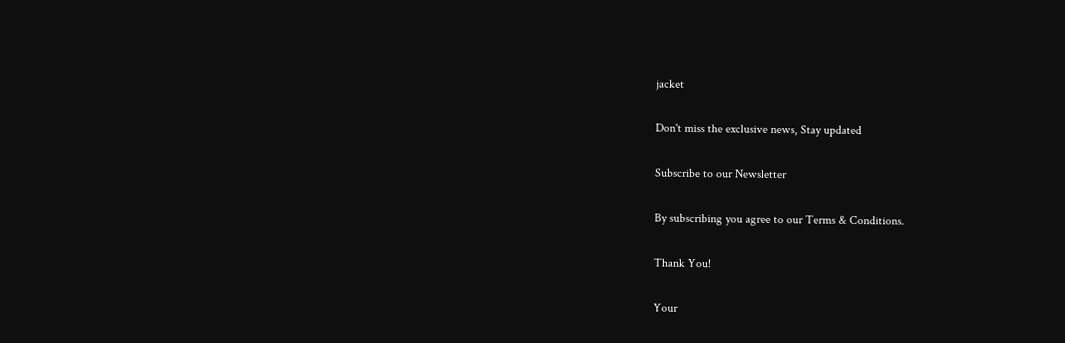jacket

Don't miss the exclusive news, Stay updated

Subscribe to our Newsletter

By subscribing you agree to our Terms & Conditions.

Thank You!

Your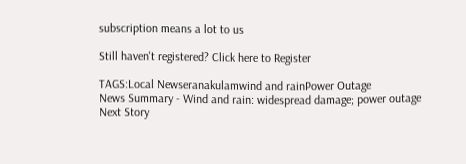subscription means a lot to us

Still haven't registered? Click here to Register

TAGS:Local Newseranakulamwind and rainPower Outage
News Summary - Wind and rain: widespread damage; power outage
Next Story